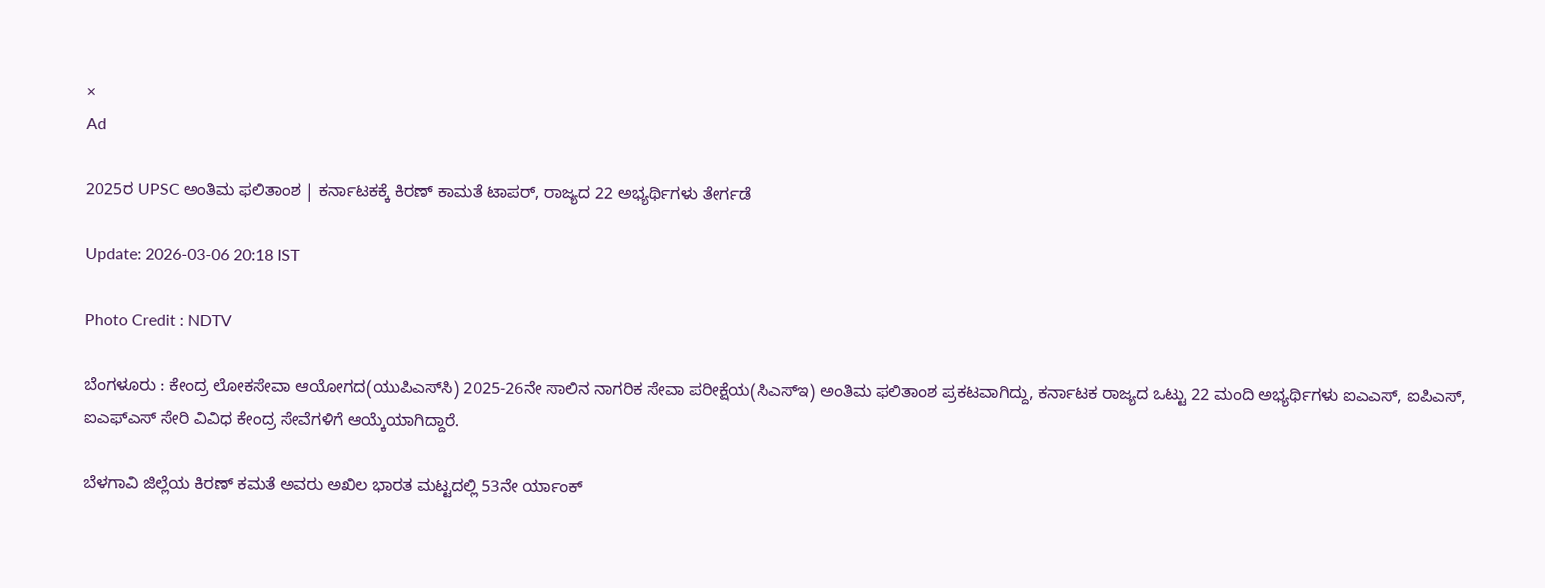×
Ad

2025ರ UPSC ಅಂತಿಮ ಫಲಿತಾಂಶ | ಕರ್ನಾಟಕಕ್ಕೆ ಕಿರಣ್ ಕಾಮತೆ ಟಾಪರ್, ರಾಜ್ಯದ 22 ಅಭ್ಯರ್ಥಿಗಳು ತೇರ್ಗಡೆ

Update: 2026-03-06 20:18 IST

Photo Credit : NDTV

ಬೆಂಗಳೂರು : ಕೇಂದ್ರ ಲೋಕಸೇವಾ ಆಯೋಗದ(ಯುಪಿಎಸ್‍ಸಿ) 2025-26ನೇ ಸಾಲಿನ ನಾಗರಿಕ ಸೇವಾ ಪರೀಕ್ಷೆಯ(ಸಿಎಸ್‍ಇ) ಅಂತಿಮ ಫಲಿತಾಂಶ ಪ್ರಕಟವಾಗಿದ್ದು, ಕರ್ನಾಟಕ ರಾಜ್ಯದ ಒಟ್ಟು 22 ಮಂದಿ ಅಭ್ಯರ್ಥಿಗಳು ಐಎಎಸ್, ಐಪಿಎಸ್, ಐಎಫ್‍ಎಸ್ ಸೇರಿ ವಿವಿಧ ಕೇಂದ್ರ ಸೇವೆಗಳಿಗೆ ಆಯ್ಕೆಯಾಗಿದ್ದಾರೆ.

ಬೆಳಗಾವಿ ಜಿಲ್ಲೆಯ ಕಿರಣ್ ಕಮತೆ ಅವರು ಅಖಿಲ ಭಾರತ ಮಟ್ಟದಲ್ಲಿ 53ನೇ ರ್ಯಾಂಕ್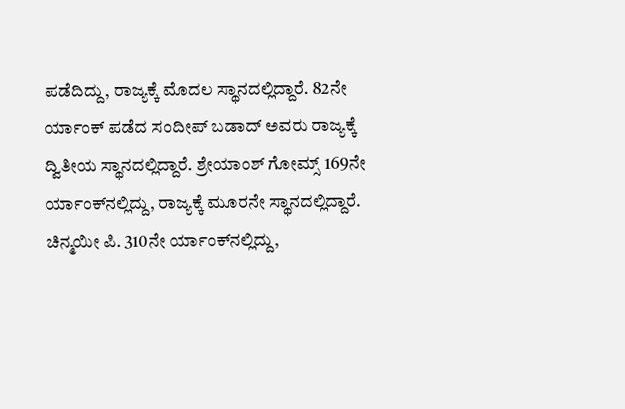ಪಡೆದಿದ್ದು, ರಾಜ್ಯಕ್ಕೆ ಮೊದಲ ಸ್ಥಾನದಲ್ಲಿದ್ದಾರೆ. 82ನೇ ರ್ಯಾಂಕ್ ಪಡೆದ ಸಂದೀಪ್ ಬಡಾದ್ ಅವರು ರಾಜ್ಯಕ್ಕೆ ದ್ವಿತೀಯ ಸ್ಥಾನದಲ್ಲಿದ್ದಾರೆ. ಶ್ರೇಯಾಂಶ್ ಗೋಮ್ಸ್ 169ನೇ ರ್ಯಾಂಕ್‍ನಲ್ಲಿದ್ದು, ರಾಜ್ಯಕ್ಕೆ ಮೂರನೇ ಸ್ಥಾನದಲ್ಲಿದ್ದಾರೆ. ಚಿನ್ಮಯೀ ಪಿ. 310ನೇ ರ್ಯಾಂಕ್‍ನಲ್ಲಿದ್ದು,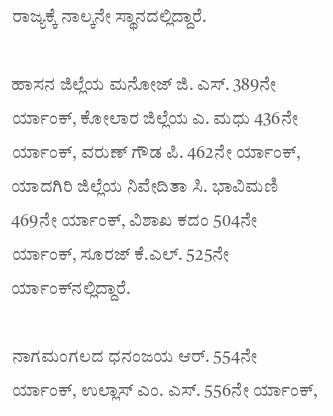ರಾಜ್ಯಕ್ಕೆ ನಾಲ್ಕನೇ ಸ್ಥಾನದಲ್ಲಿದ್ದಾರೆ.

ಹಾಸನ ಜಿಲ್ಲೆಯ ಮನೋಜ್ ಜಿ. ಎಸ್. 389ನೇ ರ್ಯಾಂಕ್, ಕೋಲಾರ ಜಿಲ್ಲೆಯ ಎ. ಮಧು 436ನೇ ರ್ಯಾಂಕ್, ವರುಣ್ ಗೌಡ ಪಿ. 462ನೇ ರ್ಯಾಂಕ್, ಯಾದಗಿರಿ ಜಿಲ್ಲೆಯ ನಿವೇದಿತಾ ಸಿ. ಭಾವಿಮಣಿ 469ನೇ ರ್ಯಾಂಕ್, ವಿಶಾಖ ಕದಂ 504ನೇ ರ್ಯಾಂಕ್, ಸೂರಜ್ ಕೆ.ಎಲ್. 525ನೇ ರ್ಯಾಂಕ್‍ನಲ್ಲಿದ್ದಾರೆ.

ನಾಗಮಂಗಲದ ಧನಂಜಯ ಆರ್. 554ನೇ ರ್ಯಾಂಕ್, ಉಲ್ಲಾಸ್ ಎಂ. ಎಸ್. 556ನೇ ರ್ಯಾಂಕ್,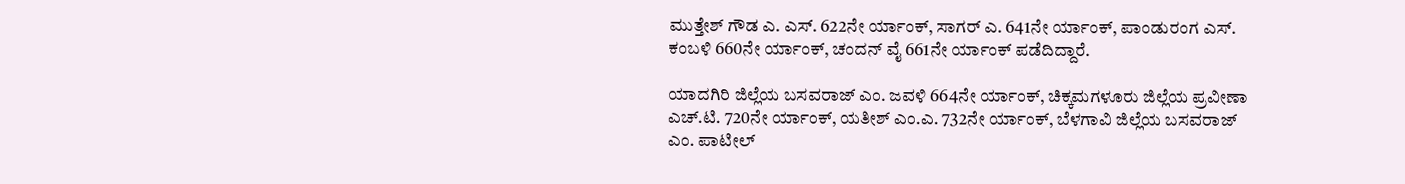ಮುತ್ತೇಶ್ ಗೌಡ ಎ. ಎಸ್. 622ನೇ ರ್ಯಾಂಕ್, ಸಾಗರ್ ಎ. 641ನೇ ರ್ಯಾಂಕ್, ಪಾಂಡುರಂಗ ಎಸ್. ಕಂಬಳಿ 660ನೇ ರ್ಯಾಂಕ್, ಚಂದನ್ ವೈ 661ನೇ ರ್ಯಾಂಕ್ ಪಡೆದಿದ್ದಾರೆ.

ಯಾದಗಿರಿ ಜಿಲ್ಲೆಯ ಬಸವರಾಜ್ ಎಂ. ಜವಳಿ 664ನೇ ರ್ಯಾಂಕ್, ಚಿಕ್ಕಮಗಳೂರು ಜಿಲ್ಲೆಯ ಪ್ರವೀಣಾ ಎಚ್.ಟಿ. 720ನೇ ರ್ಯಾಂಕ್, ಯತೀಶ್ ಎಂ.ಎ. 732ನೇ ರ್ಯಾಂಕ್, ಬೆಳಗಾವಿ ಜಿಲ್ಲೆಯ ಬಸವರಾಜ್ ಎಂ. ಪಾಟೀಲ್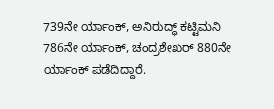739ನೇ ರ್ಯಾಂಕ್, ಅನಿರುದ್ಧ್ ಕಟ್ಟಿಮನಿ 786ನೇ ರ್ಯಾಂಕ್, ಚಂದ್ರಶೇಖರ್ 880ನೇ ರ್ಯಾಂಕ್ ಪಡೆದಿದ್ದಾರೆ.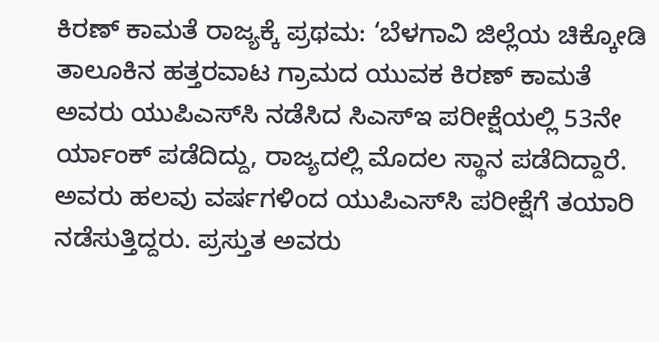ಕಿರಣ್ ಕಾಮತೆ ರಾಜ್ಯಕ್ಕೆ ಪ್ರಥಮ: ‘ಬೆಳಗಾವಿ ಜಿಲ್ಲೆಯ ಚಿಕ್ಕೋಡಿ ತಾಲೂಕಿನ ಹತ್ತರವಾಟ ಗ್ರಾಮದ ಯುವಕ ಕಿರಣ್ ಕಾಮತೆ ಅವರು ಯುಪಿಎಸ್‍ಸಿ ನಡೆಸಿದ ಸಿಎಸ್‍ಇ ಪರೀಕ್ಷೆಯಲ್ಲಿ 53ನೇ ರ್ಯಾಂಕ್ ಪಡೆದಿದ್ದು, ರಾಜ್ಯದಲ್ಲಿ ಮೊದಲ ಸ್ಥಾನ ಪಡೆದಿದ್ದಾರೆ. ಅವರು ಹಲವು ವರ್ಷಗಳಿಂದ ಯುಪಿಎಸ್‍ಸಿ ಪರೀಕ್ಷೆಗೆ ತಯಾರಿ ನಡೆಸುತ್ತಿದ್ದರು. ಪ್ರಸ್ತುತ ಅವರು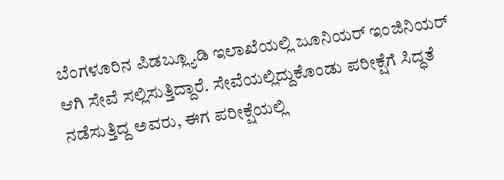ಬೆಂಗಳೂರಿನ ಪಿಡಬ್ಲ್ಯೂಡಿ ಇಲಾಖೆಯಲ್ಲಿ ಜೂನಿಯರ್ ಇಂಜಿನಿಯರ್ ಆಗಿ ಸೇವೆ ಸಲ್ಲಿಸುತ್ತಿದ್ದಾರೆ. ಸೇವೆಯಲ್ಲಿದ್ದುಕೊಂಡು ಪರೀಕ್ಷೆಗೆ ಸಿದ್ಧತೆ ನಡೆಸುತ್ತಿದ್ದ ಅವರು, ಈಗ ಪರೀಕ್ಷೆಯಲ್ಲಿ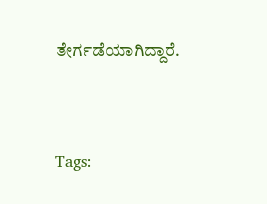ತೇರ್ಗಡೆಯಾಗಿದ್ದಾರೆ.



Tags: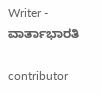Writer - ವಾರ್ತಾಭಾರತಿ

contributor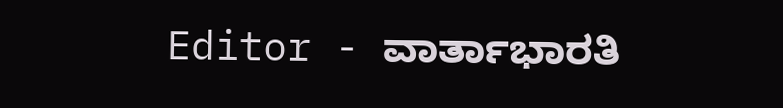Editor - ವಾರ್ತಾಭಾರತಿ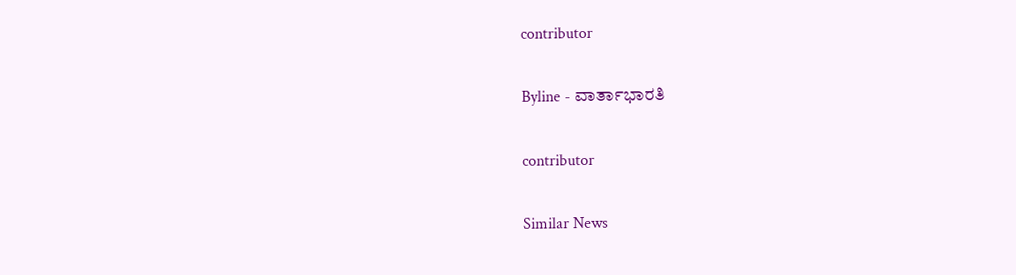contributor

Byline - ವಾರ್ತಾಭಾರತಿ

contributor

Similar News